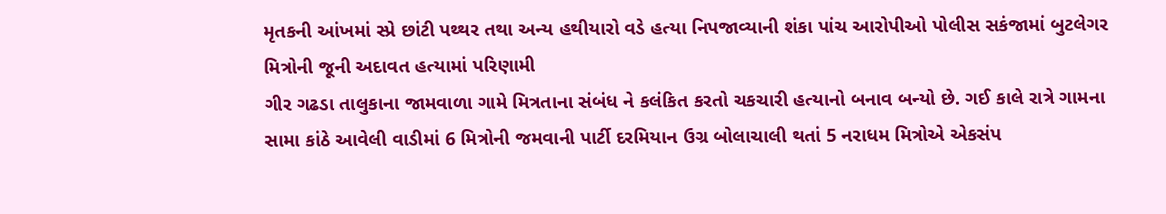મૃતકની આંખમાં સ્પ્રે છાંટી પથ્થર તથા અન્ય હથીયારો વડે હત્યા નિપજાવ્યાની શંકા પાંચ આરોપીઓ પોલીસ સકંજામાં બુટલેગર મિત્રોની જૂની અદાવત હત્યામાં પરિણામી
ગીર ગઢડા તાલુકાના જામવાળા ગામે મિત્રતાના સંબંધ ને કલંકિત કરતો ચકચારી હત્યાનો બનાવ બન્યો છે. ગઈ કાલે રાત્રે ગામના સામા કાંઠે આવેલી વાડીમાં 6 મિત્રોની જમવાની પાર્ટી દરમિયાન ઉગ્ર બોલાચાલી થતાં 5 નરાધમ મિત્રોએ એકસંપ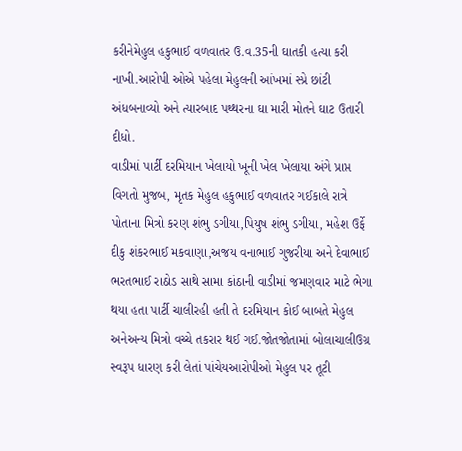કરીનેમેહુલ હકુભાઈ વળવાતર ઉ.વ.35ની ઘાતકી હત્યા કરી નાખી.આરોપી ઓએ પહેલા મેહુલની આંખમાં સ્પ્રે છાંટી અંધબનાવ્યો અને ત્યારબાદ પથ્થરના ઘા મારી મોતને ઘાટ ઉતારી દીધો.
વાડીમાં પાર્ટી દરમિયાન ખેલાયો ખૂની ખેલ ખેલાયા અંગે પ્રાપ્ત વિગતો મુજબ, મૃતક મેહુલ હકુભાઈ વળવાતર ગઈકાલે રાત્રે પોતાના મિત્રો કરણ શંભુ ડગીયા,પિયુષ શંભુ ડગીયા, મહેશ ઉર્ફે દીકુ શંકરભાઈ મકવાણા,અજય વનાભાઈ ગુજરીયા અને દેવાભાઈ ભરતભાઈ રાઠોડ સાથે સામા કાંઠાની વાડીમાં જમણવાર માટે ભેગા થયા હતા પાર્ટી ચાલીરહી હતી તે દરમિયાન કોઈ બાબતે મેહુલ અનેઅન્ય મિત્રો વચ્ચે તકરાર થઈ ગઈ.જોતજોતામાં બોલાચાલીઉગ્ર સ્વરૂપ ધારણ કરી લેતાં પાંચેયઆરોપીઓ મેહુલ પર તૂટી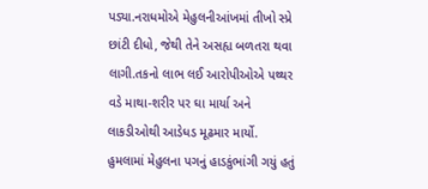પડ્યા.નરાધમોએ મેહુલનીઆંખમાં તીખો સ્પ્રે છાંટી દીધો, જેથી તેને અસહ્ય બળતરા થવા લાગી.તકનો લાભ લઈ આરોપીઓએ પથ્થર વડે માથા-શરીર પર ઘા માર્યા અને લાકડીઓથી આડેધડ મૂઢમાર માર્યો. હુમલામાં મેહુલના પગનું હાડકુંભાંગી ગયું હતું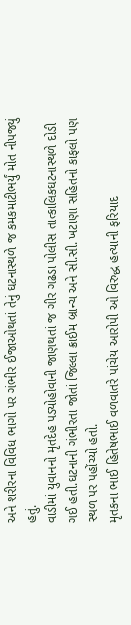અને શરીરના વિવિધ ભાગો પર ગંભીર ઈજાઓથતાં તેનું ઘટનાસ્થળે જ કમકમાટીભર્યું મોત નીપજ્યું હતું.
વાડીમાં યુવાનનો મૃતદેહ પડ્યોહોવાની જાણથતાં જ ગીર ગઢડા પોલીસ તાત્કાલિકઘટનાસ્થળે દોડી ગઈ હતી.ઘટનાની ગંભીરતા જોતાં જિલ્લા ક્રાઈમ બ્રાન્ચ અને સી.સી. ખટાણા સહિતનો કાફલો પણ સ્થળ પર પહોંચ્યો હતો.
મૃતકના ભાઈ હિતેષભાઈ વળવાતરે પાંચેય આરોપી ઓ વિરુદ્ધ હત્યાની ફરિયાદ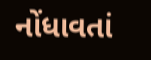નોંધાવતાં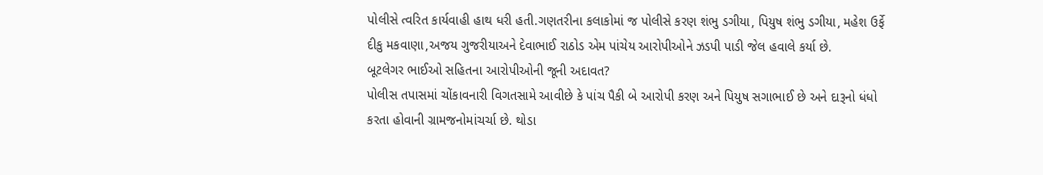પોલીસે ત્વરિત કાર્યવાહી હાથ ધરી હતી.ગણતરીના કલાકોમાં જ પોલીસે કરણ શંભુ ડગીયા, પિયુષ શંભુ ડગીયા, મહેશ ઉર્ફે દીકુ મકવાણા,અજય ગુજરીયાઅને દેવાભાઈ રાઠોડ એમ પાંચેય આરોપીઓને ઝડપી પાડી જેલ હવાલે કર્યા છે.
બૂટલેગર ભાઈઓ સહિતના આરોપીઓની જૂની અદાવત?
પોલીસ તપાસમાં ચોંકાવનારી વિગતસામે આવીછે કે પાંચ પૈકી બે આરોપી કરણ અને પિયુષ સગાભાઈ છે અને દારૂનો ધંધો કરતા હોવાની ગ્રામજનોમાંચર્ચા છે. થોડા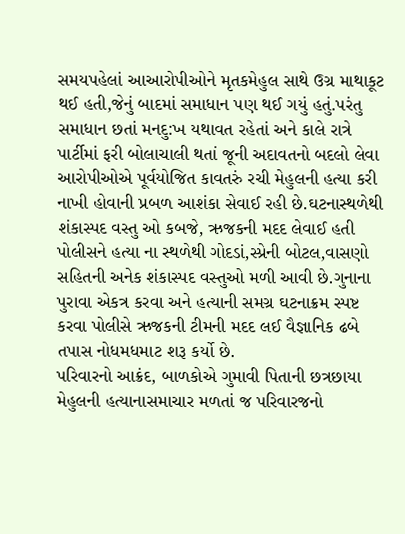સમયપહેલાં આઆરોપીઓને મૃતકમેહુલ સાથે ઉગ્ર માથાકૂટ થઈ હતી,જેનું બાદમાં સમાધાન પણ થઈ ગયું હતું.પરંતુ સમાધાન છતાં મનદુ:ખ યથાવત રહેતાં અને કાલે રાત્રે પાર્ટીમાં ફરી બોલાચાલી થતાં જૂની અદાવતનો બદલો લેવા આરોપીઓએ પૂર્વયોજિત કાવતરું રચી મેહુલની હત્યા કરી નાખી હોવાની પ્રબળ આશંકા સેવાઈ રહી છે.ઘટનાસ્થળેથી શંકાસ્પદ વસ્તુ ઓ કબજે, ઋજકની મદદ લેવાઈ હતી પોલીસને હત્યા ના સ્થળેથી ગોદડાં,સ્પ્રેની બોટલ,વાસણો સહિતની અનેક શંકાસ્પદ વસ્તુઓ મળી આવી છે.ગુનાના પુરાવા એકત્ર કરવા અને હત્યાની સમગ્ર ઘટનાક્રમ સ્પષ્ટ કરવા પોલીસે ઋજકની ટીમની મદદ લઈ વૈજ્ઞાનિક ઢબે તપાસ નોધમધમાટ શરૂ કર્યો છે.
પરિવારનો આક્રંદ, બાળકોએ ગુમાવી પિતાની છત્રછાયા
મેહુલની હત્યાનાસમાચાર મળતાં જ પરિવારજનો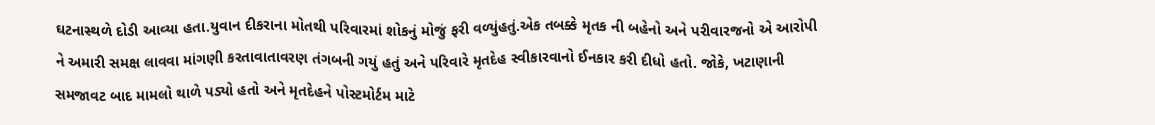ઘટનાસ્થળે દોડી આવ્યા હતા.યુવાન દીકરાના મોતથી પરિવારમાં શોકનું મોજું ફરી વળ્યુંહતું.એક તબક્કે મૃતક ની બહેનો અને પરીવારજનો એ આરોપી ને અમારી સમક્ષ લાવવા માંગણી કરતાવાતાવરણ તંગબની ગયું હતું અને પરિવારે મૃતદેહ સ્વીકારવાનો ઈનકાર કરી દીધો હતો. જોકે, ખટાણાની સમજાવટ બાદ મામલો થાળે પડ્યો હતો અને મૃતદેહને પોસ્ટમોર્ટમ માટે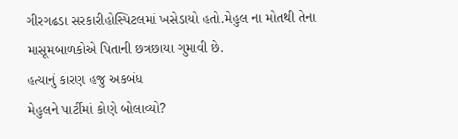ગીરગઢડા સરકારીહોસ્પિટલમાં ખસેડાયો હતો.મેહુલ ના મોતથી તેના માસૂમબાળકોએ પિતાની છત્રછાયા ગુમાવી છે.
હત્યાનું કારણ હજુ અકબંધ
મેહુલને પાર્ટીમાં કોણે બોલાવ્યો?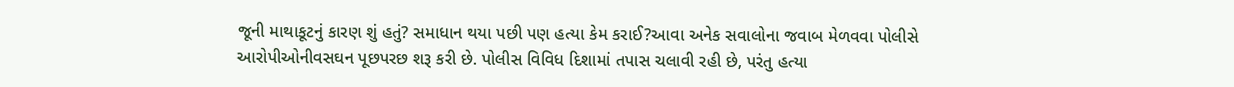જૂની માથાકૂટનું કારણ શું હતું? સમાધાન થયા પછી પણ હત્યા કેમ કરાઈ?આવા અનેક સવાલોના જવાબ મેળવવા પોલીસે આરોપીઓનીવસઘન પૂછપરછ શરૂ કરી છે. પોલીસ વિવિધ દિશામાં તપાસ ચલાવી રહી છે, પરંતુ હત્યા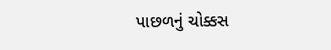પાછળનું ચોક્કસ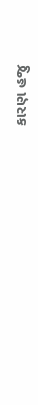કારણ હજુ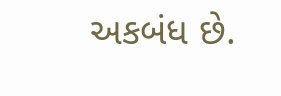અકબંધ છે.